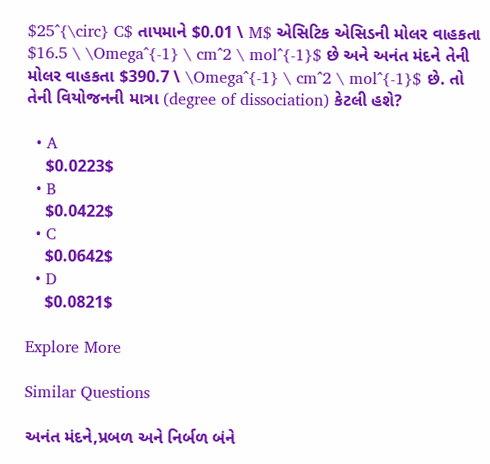$25^{\circ} C$ તાપમાને $0.01 \ M$ એસિટિક એસિડની મોલર વાહકતા $16.5 \ \Omega^{-1} \ cm^2 \ mol^{-1}$ છે અને અનંત મંદને તેની મોલર વાહકતા $390.7 \ \Omega^{-1} \ cm^2 \ mol^{-1}$ છે. તો તેની વિયોજનની માત્રા (degree of dissociation) કેટલી હશે?

  • A
    $0.0223$
  • B
    $0.0422$
  • C
    $0.0642$
  • D
    $0.0821$

Explore More

Similar Questions

અનંત મંદને,પ્રબળ અને નિર્બળ બંને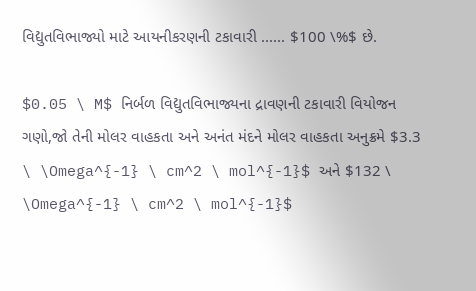વિદ્યુતવિભાજ્યો માટે આયનીકરણની ટકાવારી ...... $100 \%$ છે.

$0.05 \ M$ નિર્બળ વિદ્યુતવિભાજ્યના દ્રાવણની ટકાવારી વિયોજન ગણો,જો તેની મોલર વાહકતા અને અનંત મંદને મોલર વાહકતા અનુક્રમે $3.3 \ \Omega^{-1} \ cm^2 \ mol^{-1}$ અને $132 \ \Omega^{-1} \ cm^2 \ mol^{-1}$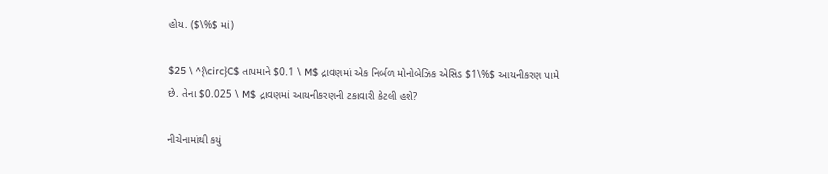હોય. ($\%$ માં)

$25 \ ^{\circ}C$ તાપમાને $0.1 \ M$ દ્રાવણમાં એક નિર્બળ મોનોબેઝિક એસિડ $1\%$ આયનીકરણ પામે છે. તેના $0.025 \ M$ દ્રાવણમાં આયનીકરણની ટકાવારી કેટલી હશે?

નીચેનામાંથી કયું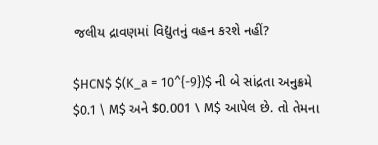જલીય દ્રાવણમાં વિદ્યુતનું વહન કરશે નહીં?

$HCN$ $(K_a = 10^{-9})$ ની બે સાંદ્રતા અનુક્રમે $0.1 \ M$ અને $0.001 \ M$ આપેલ છે. તો તેમના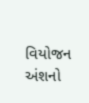વિયોજન અંશનો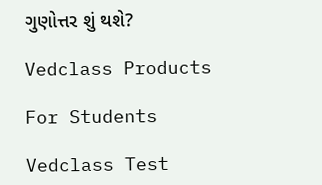ગુણોત્તર શું થશે?

Vedclass Products

For Students

Vedclass Test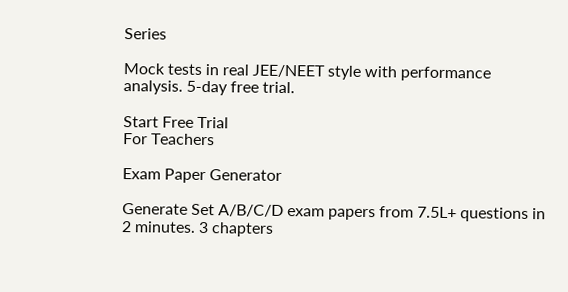Series

Mock tests in real JEE/NEET style with performance analysis. 5-day free trial.

Start Free Trial
For Teachers

Exam Paper Generator

Generate Set A/B/C/D exam papers from 7.5L+ questions in 2 minutes. 3 chapters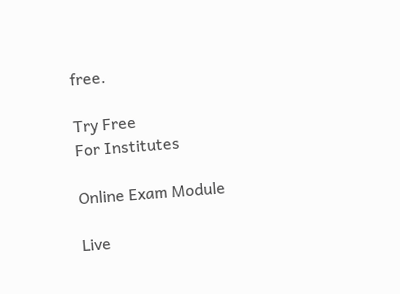free.

Try Free
For Institutes

Online Exam Module

Live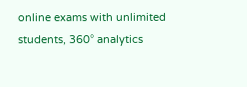online exams with unlimited students, 360° analytics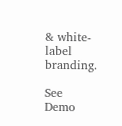& white-label branding.

See Demo